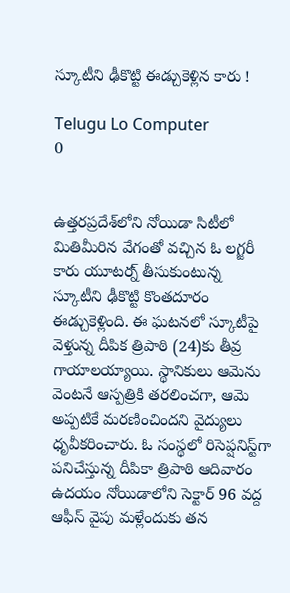స్కూటీని ఢీకొట్టి ఈడ్చుకెళ్లిన కారు !

Telugu Lo Computer
0


ఉత్తరప్రదేశ్‌లోని నోయిడా సిటీలో మితిమీరిన వేగంతో వచ్చిన ఓ లగ్జరీ కారు యూటర్న్‌ తీసుకుంటున్న స్కూటీని ఢీకొట్టి కొంతదూరం ఈడ్చుకెళ్లింది. ఈ ఘటనలో స్కూటీపై వెళ్తున్న దీపిక త్రిపాఠి (24)కు తీవ్ర గాయాలయ్యాయి. స్థానికులు ఆమెను వెంటనే ఆస్పత్రికి తరలించగా, ఆమె అప్పటికే మరణించిందని వైద్యులు ధృవీకరించారు. ఓ సంస్థలో రిసెప్షనిస్ట్‌గా పనిచేస్తున్న దీపికా త్రిపాఠి ఆదివారం ఉదయం నోయిడాలోని సెక్టార్ 96 వద్ద ఆఫీస్‌ వైపు మళ్లేందుకు తన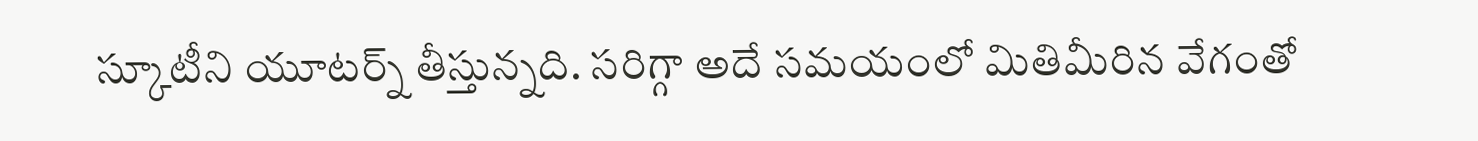స్కూటీని యూటర్న్ తీస్తున్నది. సరిగ్గా అదే సమయంలో మితిమీరిన వేగంతో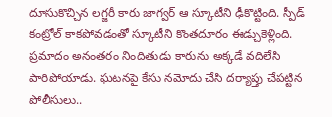దూసుకొచ్చిన లగ్జరీ కారు జాగ్వర్‌ ఆ స్కూటీని ఢీకొట్టింది. స్పీడ్‌ కంట్రోల్‌ కాకపోవడంతో స్కూటీని కొంతదూరం ఈడ్చుకెళ్లింది. ప్రమాదం అనంతరం నిందితుడు కారును అక్కడే వదిలేసి పారిపోయాడు. ఘటనపై కేసు నమోదు చేసి దర్యాప్తు చేపట్టిన పోలీసులు..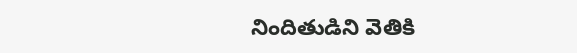నిందితుడిని వెతికి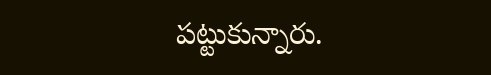పట్టుకున్నారు.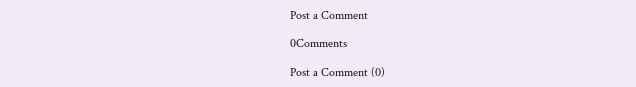Post a Comment

0Comments

Post a Comment (0)